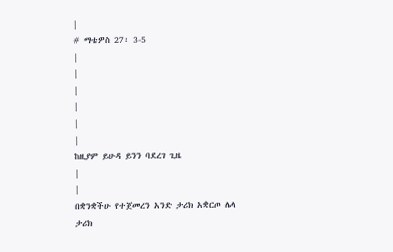|
# ማቴዎስ 27፡ 3-5
|
|
|
|
|
|
ከዚያም ይሁዳ ይንን ባደረገ ጊዜ
|
|
በቋንቋችሁ የተጀመረን አንድ ታሪክ አቋርጦ ሌላ ታሪክ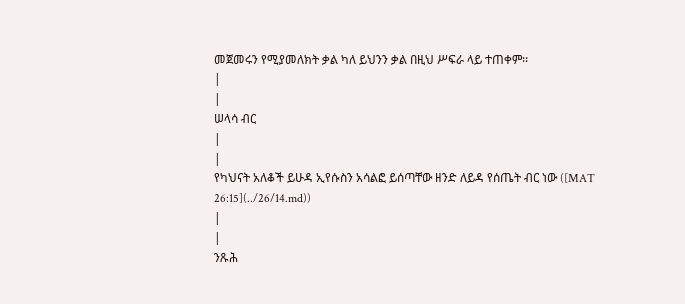መጀመሩን የሚያመለክት ቃል ካለ ይህንን ቃል በዚህ ሥፍራ ላይ ተጠቀም፡፡
|
|
ሠላሳ ብር
|
|
የካህናት አለቆች ይሁዳ ኢየሱስን አሳልፎ ይሰጣቸው ዘንድ ለይዳ የሰጤት ብር ነው ([MAT 26:15](../26/14.md))
|
|
ንጹሕ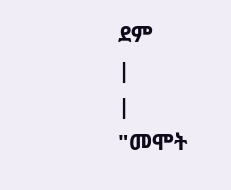ደም
|
|
"መሞት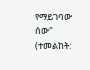የማይገባው ሰው" (ተመልከት: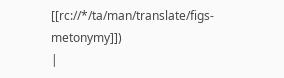[[rc://*/ta/man/translate/figs-metonymy]])
|